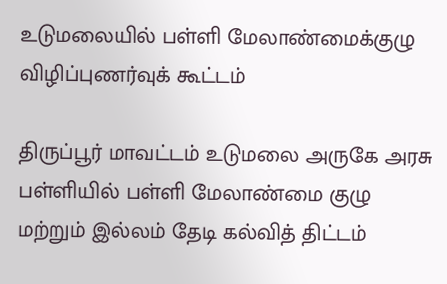உடுமலையில் பள்ளி மேலாண்மைக்குழு விழிப்புணர்வுக் கூட்டம்

திருப்பூர் மாவட்டம் உடுமலை அருகே அரசு பள்ளியில் பள்ளி மேலாண்மை குழு மற்றும் இல்லம் தேடி கல்வித் திட்டம்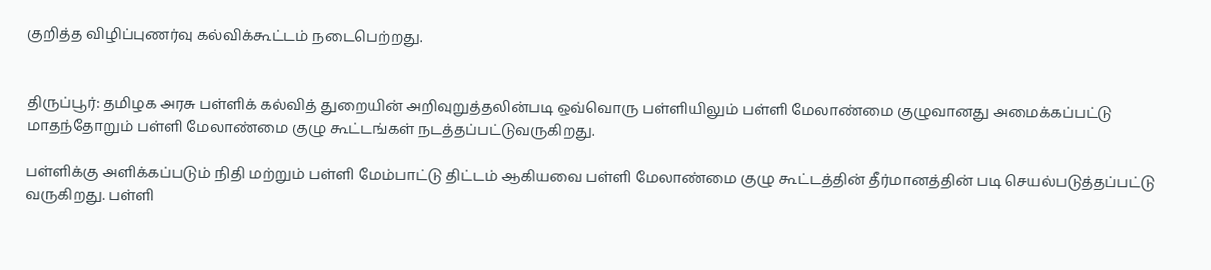குறித்த விழிப்புணர்வு கல்விக்கூட்டம் நடைபெற்றது.


திருப்பூர்: தமிழக அரசு பள்ளிக் கல்வித் துறையின் அறிவுறுத்தலின்படி ஒவ்வொரு பள்ளியிலும் பள்ளி மேலாண்மை குழுவானது அமைக்கப்பட்டு மாதந்தோறும் பள்ளி மேலாண்மை குழு கூட்டங்கள் நடத்தப்பட்டுவருகிறது.

பள்ளிக்கு அளிக்கப்படும் நிதி மற்றும் பள்ளி மேம்பாட்டு திட்டம் ஆகியவை பள்ளி மேலாண்மை குழு கூட்டத்தின் தீர்மானத்தின் படி செயல்படுத்தப்பட்டு வருகிறது. பள்ளி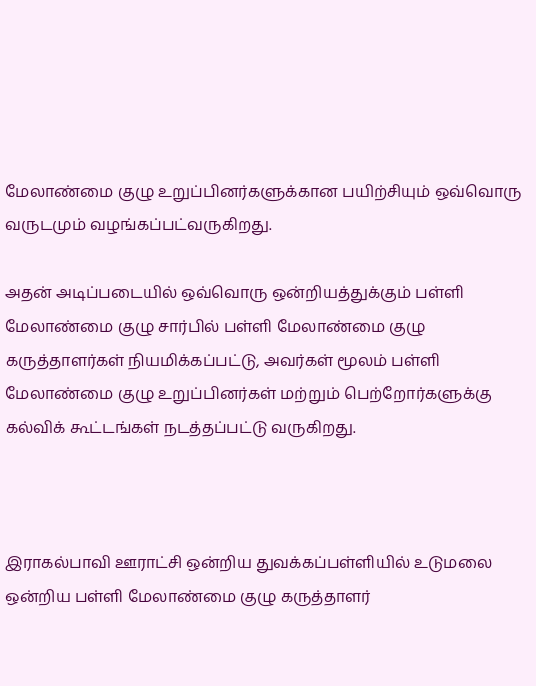மேலாண்மை குழு உறுப்பினர்களுக்கான பயிற்சியும் ஒவ்வொரு வருடமும் வழங்கப்பட்வருகிறது.

அதன் அடிப்படையில் ஒவ்வொரு ஒன்றியத்துக்கும் பள்ளி மேலாண்மை குழு சார்பில் பள்ளி மேலாண்மை குழு கருத்தாளர்கள் நியமிக்கப்பட்டு, அவர்கள் மூலம் பள்ளி மேலாண்மை குழு உறுப்பினர்கள் மற்றும் பெற்றோர்களுக்கு கல்விக் கூட்டங்கள் நடத்தப்பட்டு வருகிறது.



இராகல்பாவி ஊராட்சி ஒன்றிய துவக்கப்பள்ளியில் உடுமலை ஒன்றிய பள்ளி மேலாண்மை குழு கருத்தாளர்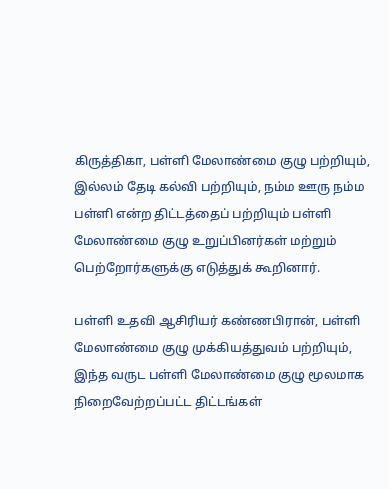கிருத்திகா, பள்ளி மேலாண்மை குழு பற்றியும், இல்லம் தேடி கல்வி பற்றியும், நம்ம ஊரு நம்ம பள்ளி என்ற திட்டத்தைப் பற்றியும் பள்ளி மேலாண்மை குழு உறுப்பினர்கள் மற்றும் பெற்றோர்களுக்கு எடுத்துக் கூறினார்.

பள்ளி உதவி ஆசிரியர் கண்ணபிரான், பள்ளி மேலாண்மை குழு முக்கியத்துவம் பற்றியும், இந்த வருட பள்ளி மேலாண்மை குழு மூலமாக நிறைவேற்றப்பட்ட திட்டங்கள்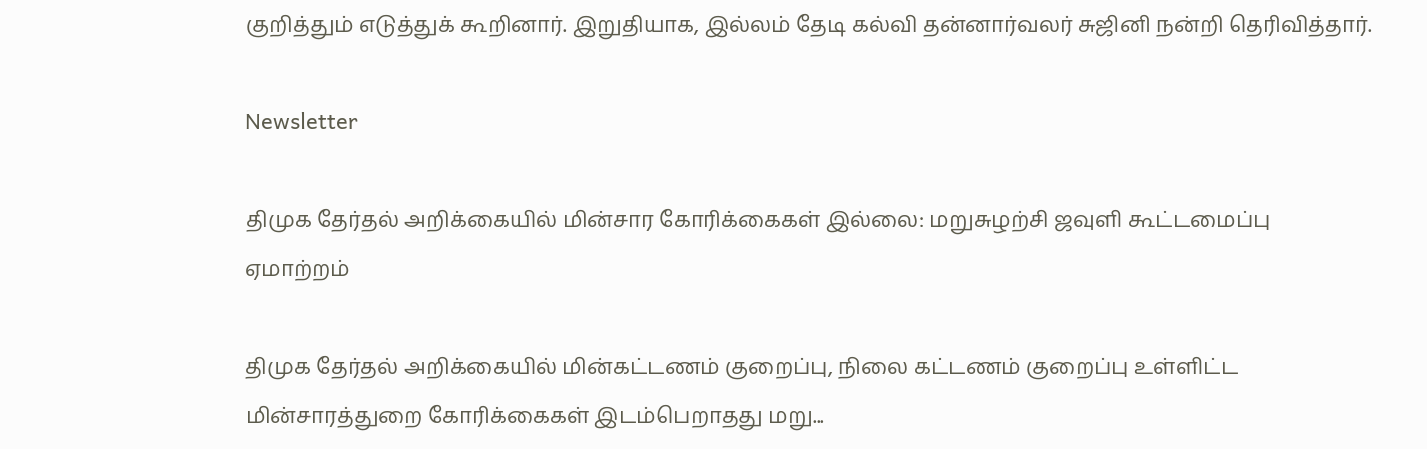குறித்தும் எடுத்துக் கூறினார். இறுதியாக, இல்லம் தேடி கல்வி தன்னார்வலர் சுஜினி நன்றி தெரிவித்தார்.

Newsletter

திமுக தேர்தல் அறிக்கையில் மின்சார கோரிக்கைகள் இல்லை: மறுசுழற்சி ஜவுளி கூட்டமைப்பு ஏமாற்றம்

திமுக தேர்தல் அறிக்கையில் மின்கட்டணம் குறைப்பு, நிலை கட்டணம் குறைப்பு உள்ளிட்ட மின்சாரத்துறை கோரிக்கைகள் இடம்பெறாதது மறு...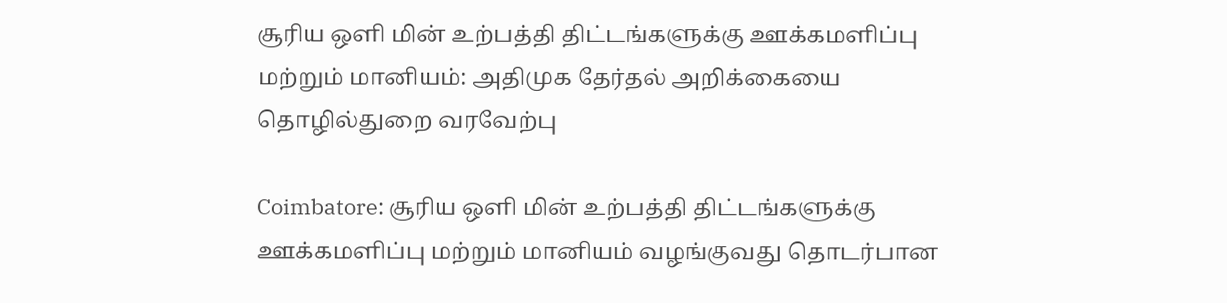சூரிய ஒளி மின் உற்பத்தி திட்டங்களுக்கு ஊக்கமளிப்பு மற்றும் மானியம்: அதிமுக தேர்தல் அறிக்கையை தொழில்துறை வரவேற்பு

Coimbatore: சூரிய ஒளி மின் உற்பத்தி திட்டங்களுக்கு ஊக்கமளிப்பு மற்றும் மானியம் வழங்குவது தொடர்பான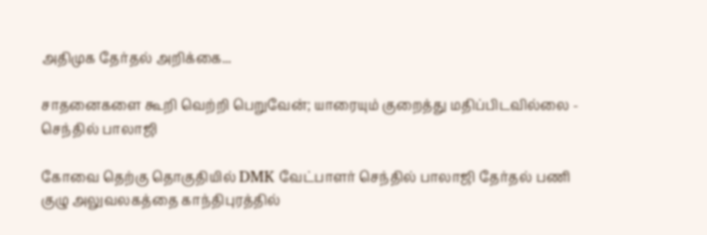அதிமுக தேர்தல் அறிக்கை...

சாதனைகளை கூறி வெற்றி பெறுவேன்; யாரையும் குறைத்து மதிப்பிடவில்லை - செந்தில் பாலாஜி

கோவை தெற்கு தொகுதியில் DMK வேட்பாளர் செந்தில் பாலாஜி தேர்தல் பணி குழு அலுவலகத்தை காந்திபுரத்தில்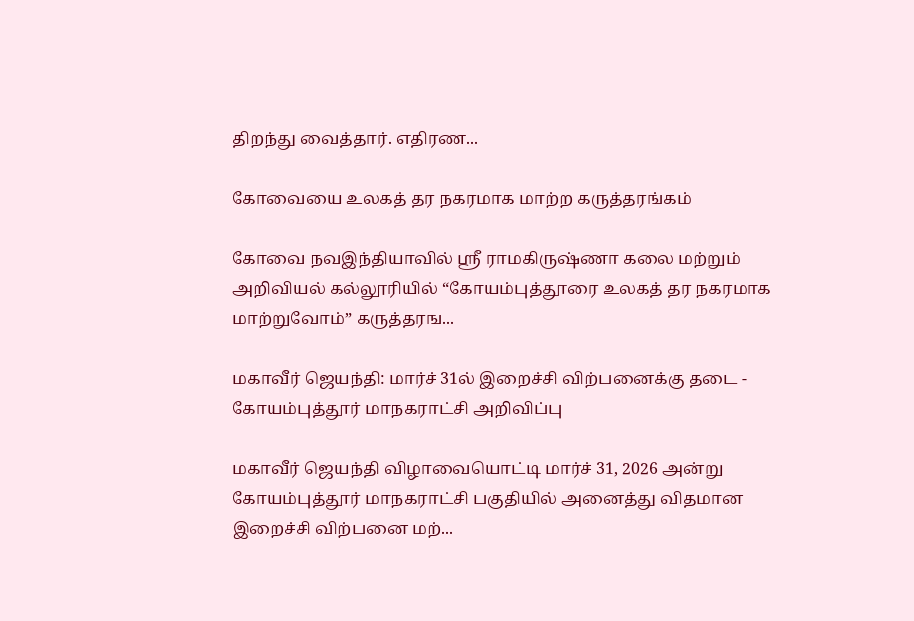திறந்து வைத்தார். எதிரண...

கோவையை உலகத் தர நகரமாக மாற்ற கருத்தரங்கம்

கோவை நவஇந்தியாவில் ஸ்ரீ ராமகிருஷ்ணா கலை மற்றும் அறிவியல் கல்லூரியில் “கோயம்புத்தூரை உலகத் தர நகரமாக மாற்றுவோம்” கருத்தரங...

மகாவீர் ஜெயந்தி: மார்ச் 31ல் இறைச்சி விற்பனைக்கு தடை - கோயம்புத்தூர் மாநகராட்சி அறிவிப்பு

மகாவீர் ஜெயந்தி விழாவையொட்டி மார்ச் 31, 2026 அன்று கோயம்புத்தூர் மாநகராட்சி பகுதியில் அனைத்து விதமான இறைச்சி விற்பனை மற்...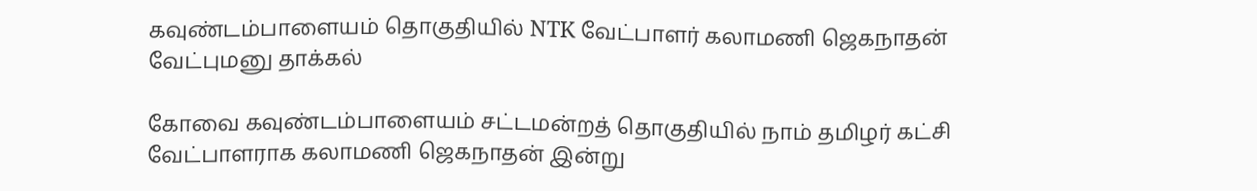கவுண்டம்பாளையம் தொகுதியில் NTK வேட்பாளர் கலாமணி ஜெகநாதன் வேட்புமனு தாக்கல்

கோவை கவுண்டம்பாளையம் சட்டமன்றத் தொகுதியில் நாம் தமிழர் கட்சி வேட்பாளராக கலாமணி ஜெகநாதன் இன்று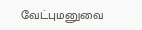வேட்புமனுவை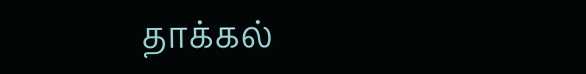தாக்கல்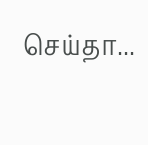செய்தா...